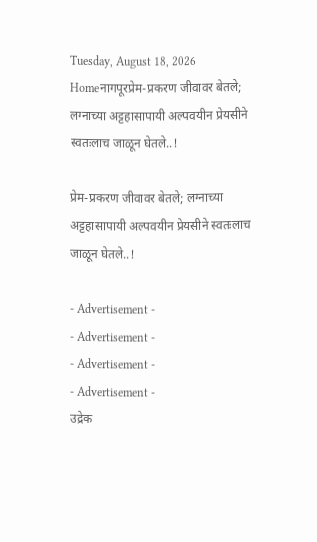Tuesday, August 18, 2026
Homeनागपूरप्रेम-प्रकरण जीवावर बेतले; लग्नाच्या अट्टहासापायी अल्पवयीन प्रेयसीने स्वतःलाच जाळून घेतले..!

प्रेम-प्रकरण जीवावर बेतले; लग्नाच्या अट्टहासापायी अल्पवयीन प्रेयसीने स्वतःलाच जाळून घेतले..!

- Advertisement -
- Advertisement -
- Advertisement -
- Advertisement -
उद्रेक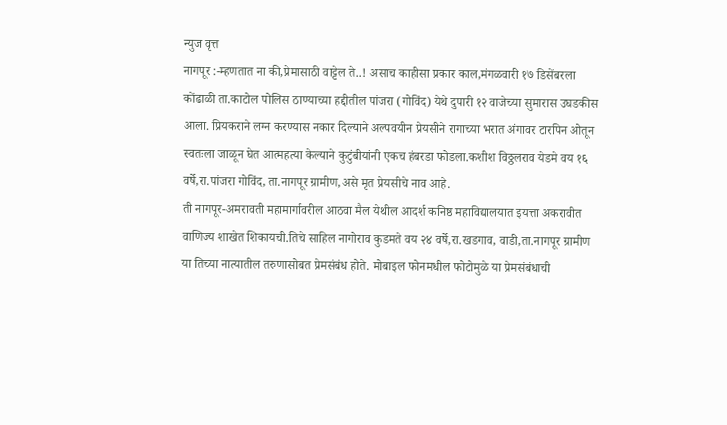न्युज वृत्त
नागपूर :-म्हणतात ना की,प्रेमासाठी वाट्टेल ते..! असाच काहीसा प्रकार काल,मंगळवारी १७ डिसेंबरला कोंढाळी ता.काटोल पोलिस ठाण्याच्या हद्दीतील पांजरा (गोविंद) येथे दुपारी १२ वाजेच्या सुमारास उघडकीस आला. प्रियकराने लग्न करण्यास नकार दिल्याने अल्पवयीन प्रेयसीने रागाच्या भरात अंगावर टारपिन ओतून स्वतःला जाळून घेत आत्महत्या केल्याने कुटुंबीयांनी एकच हंबरडा फोडला.कशीश विठ्ठलराव येडमे वय १६ वर्षे,रा.पांजरा गोविंद, ता.नागपूर ग्रामीण,असे मृत प्रेयसीचे नाव आहे.
ती नागपूर-अमरावती महामार्गावरील आठवा मैल येथील आदर्श कनिष्ठ महाविद्यालयात इयत्ता अकरावीत वाणिज्य शाखेत शिकायची.तिचे साहिल नागोराव कुडमते वय २४ वर्षे,रा.खडगाव, वाडी,ता.नागपूर ग्रामीण या तिच्या नात्यातील तरुणासोबत प्रेमसंबंध होते. मोबाइल फोनमधील फोटोमुळे या प्रेमसंबंधाची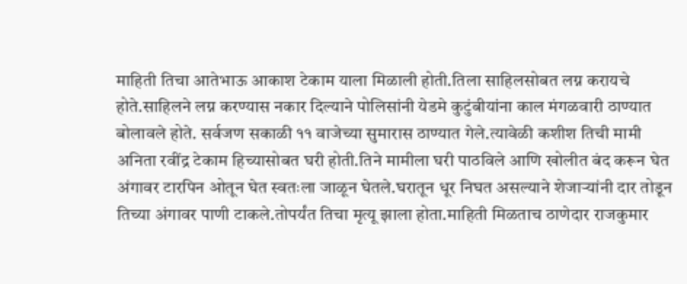माहिती तिचा आतेभाऊ आकाश टेकाम याला मिळाली होती.तिला साहिलसोबत लग्न करायचे होते.साहिलने लग्न करण्यास नकार दिल्याने पोलिसांनी येडमे कुटुंबीयांना काल मंगळवारी ठाण्यात बोलावले होते. सर्वजण सकाळी ११ वाजेच्या सुमारास ठाण्यात गेले.त्यावेळी कशीश तिची मामी अनिता रवींद्र टेकाम हिच्यासोबत घरी होती.तिने मामीला घरी पाठविले आणि खोलीत बंद करून घेत अंगावर टारपिन ओतून घेत स्वतःला जाळून घेतले.घरातून धूर निघत असल्याने शेजाऱ्यांनी दार तोडून तिच्या अंगावर पाणी टाकले.तोपर्यंत तिचा मृत्यू झाला होता.माहिती मिळताच ठाणेदार राजकुमार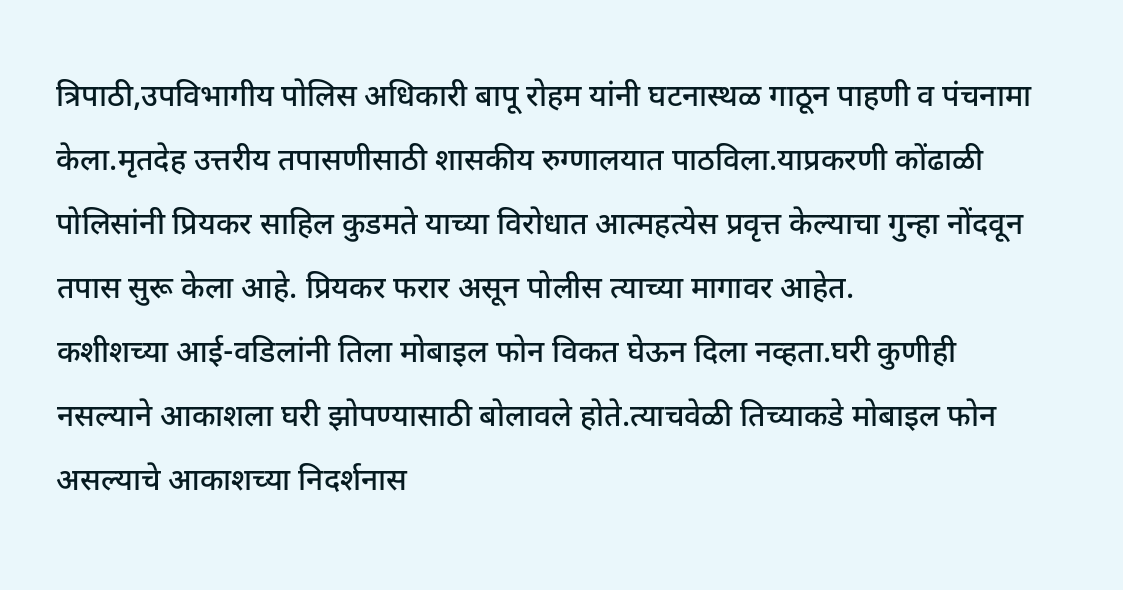त्रिपाठी,उपविभागीय पोलिस अधिकारी बापू रोहम यांनी घटनास्थळ गाठून पाहणी व पंचनामा केला.मृतदेह उत्तरीय तपासणीसाठी शासकीय रुग्णालयात पाठविला.याप्रकरणी कोंढाळी पोलिसांनी प्रियकर साहिल कुडमते याच्या विरोधात आत्महत्येस प्रवृत्त केल्याचा गुन्हा नोंदवून तपास सुरू केला आहे. प्रियकर फरार असून पोलीस त्याच्या मागावर आहेत.
कशीशच्या आई-वडिलांनी तिला मोबाइल फोन विकत घेऊन दिला नव्हता.घरी कुणीही नसल्याने आकाशला घरी झोपण्यासाठी बोलावले होते.त्याचवेळी तिच्याकडे मोबाइल फोन असल्याचे आकाशच्या निदर्शनास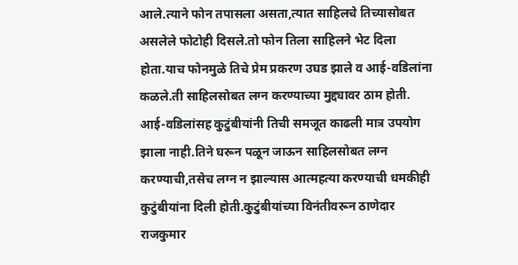आले.त्याने फोन तपासला असता,त्यात साहिलचे तिच्यासोबत असलेले फोटोही दिसले.तो फोन तिला साहिलने भेट दिला होता.याच फोनमुळे तिचे प्रेम प्रकरण उघड झाले व आई-वडिलांना कळले.ती साहिलसोबत लग्न करण्याच्या मुद्द्यावर ठाम होती. आई-वडिलांसह कुटुंबीयांनी तिची समजूत काढली मात्र उपयोग झाला नाही.तिने घरून पळून जाऊन साहिलसोबत लग्न करण्याची,तसेच लग्न न झाल्यास आत्महत्या करण्याची धमकीही कुटुंबीयांना दिली होती.कुटुंबीयांच्या विनंतीवरून ठाणेदार राजकुमार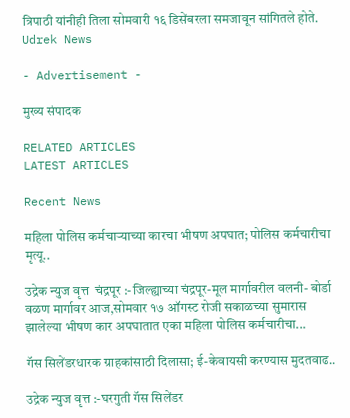त्रिपाठी यांनीही तिला सोमवारी १६ डिसेंबरला समजावून सांगितले होते.
Udrek News

- Advertisement -

मुख्य संपादक

RELATED ARTICLES
LATEST ARTICLES

Recent News

महिला पोलिस कर्मचाऱ्याच्या कारचा भीषण अपघात; पोलिस कर्मचारीचा मृत्यू..

उद्रेक न्युज वृत्त  चंद्रपूर :-जिल्ह्याच्या चंद्रपूर-मूल मार्गावरील वलनी- बोर्डा वळण मार्गावर आज,सोमवार १७ ऑगस्ट रोजी सकाळच्या सुमारास झालेल्या भीषण कार अपघातात एका महिला पोलिस कर्मचारीचा...

गॅस सिलेंडरधारक ग्राहकांसाठी दिलासा; ई-केवायसी करण्यास मुदतवाढ..

उद्रेक न्युज वृत्त :-घरगुती गॅस सिलेंडर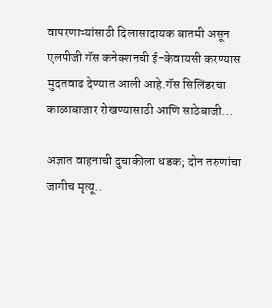वापरणाऱ्यांसाठी दिलासादायक बातमी असून एलपीजी गॅस कनेक्शनची ई-केवायसी करण्यास मुदतवाढ देण्यात आली आहे.गॅस सिलिंडरचा काळाबाजार रोखण्यासाठी आणि साठेबाजी...

अज्ञात वाहनाची दुचाकीला धडक; दोन तरुणांचा जागीच मृत्यू..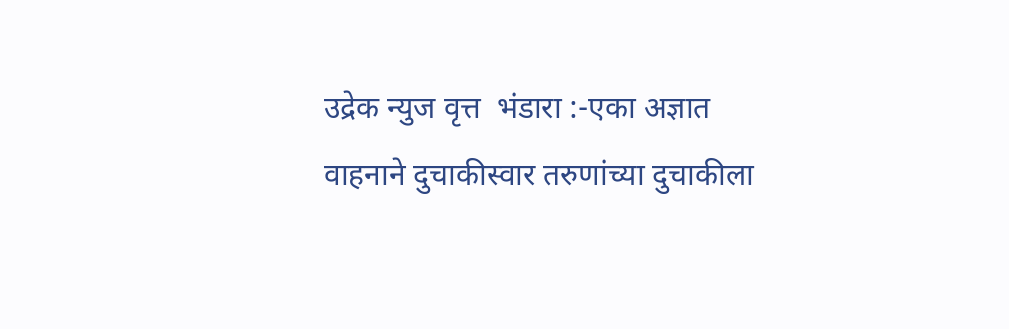उद्रेक न्युज वृत्त  भंडारा :-एका अज्ञात वाहनाने दुचाकीस्वार तरुणांच्या दुचाकीला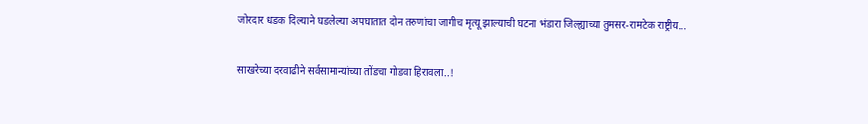जोरदार धडक दिल्याने घडलेल्या अपघातात दोन तरुणांचा जागीच मृत्यू झाल्याची घटना भंडारा जिल्ह्याच्या तुमसर-रामटेक राष्ट्रीय...

साखरेच्या दरवाढीने सर्वसामान्यांच्या तोंडचा गोडवा हिरावला..!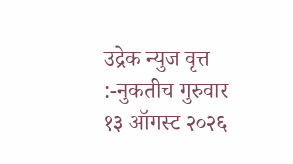उद्रेक न्युज वृत्त :-नुकतीच गुरुवार १३ ऑगस्ट २०२६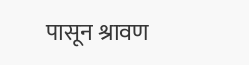पासून श्रावण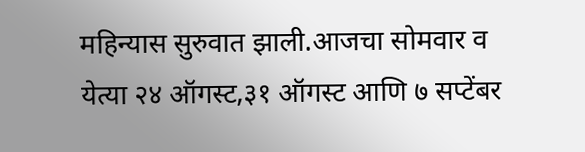महिन्यास सुरुवात झाली.आजचा सोमवार व येत्या २४ ऑगस्ट,३१ ऑगस्ट आणि ७ सप्टेंबर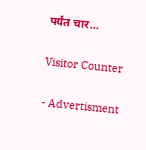पर्यंत चार...

Visitor Counter

- Advertisment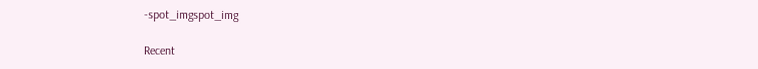-spot_imgspot_img

Recent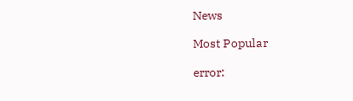News

Most Popular

error: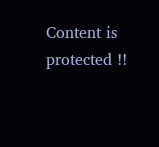Content is protected !!